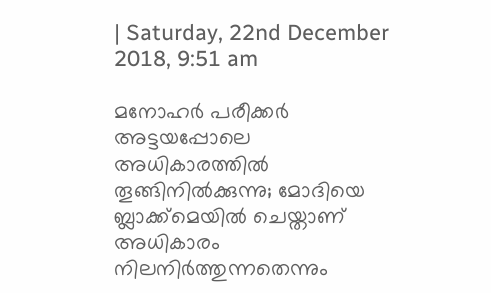| Saturday, 22nd December 2018, 9:51 am

മനോഹര്‍ പരീക്കര്‍ അട്ടയപ്പോലെ അധികാരത്തില്‍ തൂങ്ങിനില്‍ക്കുന്നു; മോദിയെ ബ്ലാക്ക്‌മെയില്‍ ചെയ്താണ് അധികാരം നിലനിര്‍ത്തുന്നതെന്നും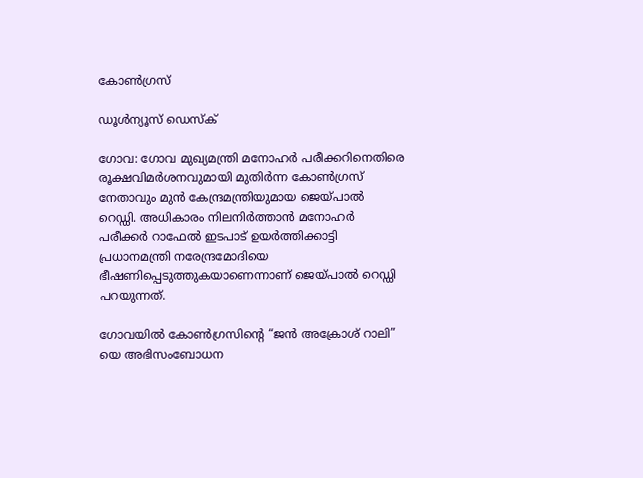കോണ്‍ഗ്രസ്

ഡൂള്‍ന്യൂസ് ഡെസ്‌ക്

ഗോവ: ഗോവ മുഖ്യമന്ത്രി മനോഹര്‍ പരീക്കറിനെതിരെ രൂക്ഷവിമര്‍ശനവുമായി മുതിര്‍ന്ന കോണ്‍ഗ്രസ് നേതാവും മുന്‍ കേന്ദ്രമന്ത്രിയുമായ ജെയ്പാല്‍ റെഡ്ഡി. അധികാരം നിലനിര്‍ത്താന്‍ മനോഹര്‍ പരീക്കര്‍ റാഫേല്‍ ഇടപാട് ഉയര്‍ത്തിക്കാട്ടി പ്രധാനമന്ത്രി നരേന്ദ്രമോദിയെ ഭീഷണിപ്പെടുത്തുകയാണെന്നാണ് ജെയ്പാല്‍ റെഡ്ഡി പറയുന്നത്.

ഗോവയില്‍ കോണ്‍ഗ്രസിന്റെ “ജന്‍ അക്രോശ് റാലി” യെ അഭിസംബോധന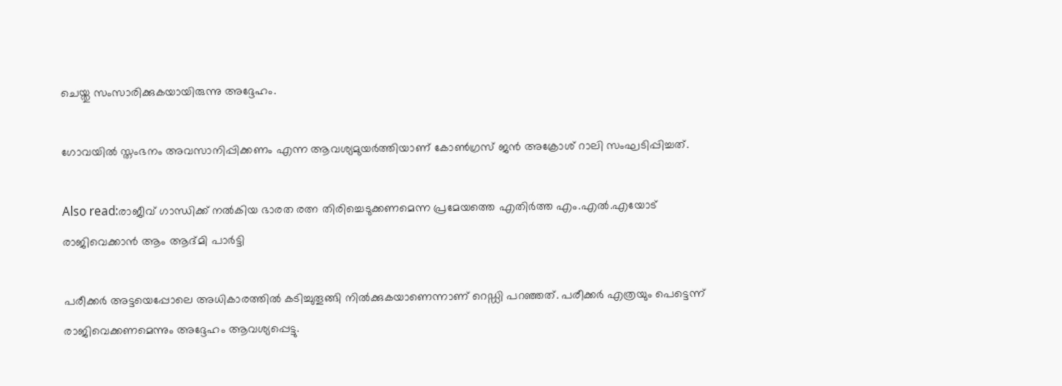ചെയ്തു സംസാരിക്കുകയായിരുന്നു അദ്ദേഹം.

ഗോവയില്‍ സ്തംഭനം അവസാനിപ്പിക്കണം എന്ന ആവശ്യമുയര്‍ത്തിയാണ് കോണ്‍ഗ്രസ് ജന്‍ അക്രോശ് റാലി സംഘടിപ്പിച്ചത്.

Also read:രാജീവ് ഗാന്ധിക്ക് നല്‍കിയ ഭാരത രത്ന തിരിച്ചെടുക്കണമെന്ന പ്രമേയത്തെ എതിര്‍ത്ത എം.എല്‍.എയോട് രാജിവെക്കാന്‍ ആം ആദ്മി പാര്‍ട്ടി

പരീക്കര്‍ അട്ടയെപ്പോലെ അധികാരത്തില്‍ കടിച്ചുതൂങ്ങി നില്‍ക്കുകയാണെന്നാണ് റെഡ്ഡി പറഞ്ഞത്. പരീക്കര്‍ എത്രയും പെട്ടെന്ന് രാജിവെക്കണമെന്നും അദ്ദേഹം ആവശ്യപ്പെട്ടു.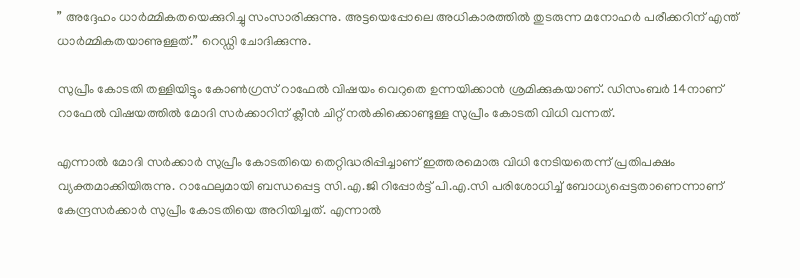” അദ്ദേഹം ധാര്‍മ്മികതയെക്കുറിച്ചു സംസാരിക്കുന്നു. അട്ടയെപ്പോലെ അധികാരത്തില്‍ തുടരുന്ന മനോഹര്‍ പരീക്കറിന് എന്ത് ധാര്‍മ്മികതയാണുള്ളത്.” റെഡ്ഡി ചോദിക്കുന്നു.

സുപ്രീം കോടതി തള്ളിയിട്ടും കോണ്‍ഗ്രസ് റാഫേല്‍ വിഷയം വെറുതെ ഉന്നയിക്കാന്‍ ശ്രമിക്കുകയാണ്. ഡിസംബര്‍ 14നാണ് റാഫേല്‍ വിഷയത്തില്‍ മോദി സര്‍ക്കാറിന് ക്ലീന്‍ ചിറ്റ് നല്‍കിക്കൊണ്ടുള്ള സുപ്രീം കോടതി വിധി വന്നത്.

എന്നാല്‍ മോദി സര്‍ക്കാര്‍ സുപ്രീം കോടതിയെ തെറ്റിദ്ധരിപ്പിച്ചാണ് ഇത്തരമൊരു വിധി നേടിയതെന്ന് പ്രതിപക്ഷം വ്യക്തമാക്കിയിരുന്നു. റാഫേലുമായി ബന്ധപ്പെട്ട സി.എ.ജി റിപ്പോര്‍ട്ട് പി.എ.സി പരിശോധിച്ച് ബോധ്യപ്പെട്ടതാണെന്നാണ് കേന്ദ്രസര്‍ക്കാര്‍ സുപ്രീം കോടതിയെ അറിയിച്ചത്. എന്നാല്‍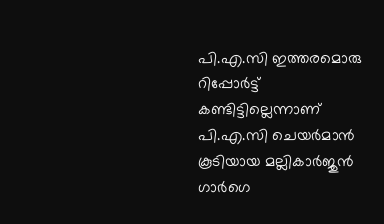പി.എ.സി ഇത്തരമൊരു റിപ്പോര്‍ട്ട് കണ്ടിട്ടില്ലെന്നാണ് പി.എ.സി ചെയര്‍മാന്‍ കൂടിയായ മല്ലികാര്‍ജുന്‍ ഗാര്‍ഗെ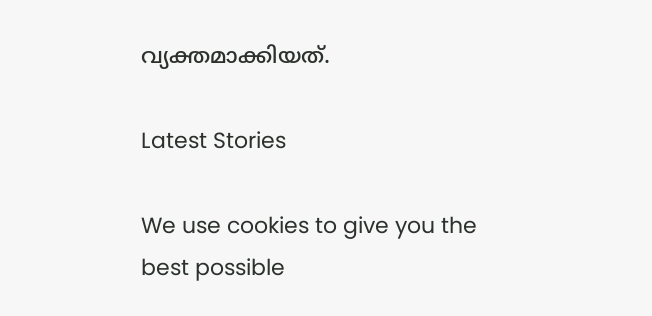വ്യക്തമാക്കിയത്.

Latest Stories

We use cookies to give you the best possible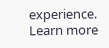experience. Learn more